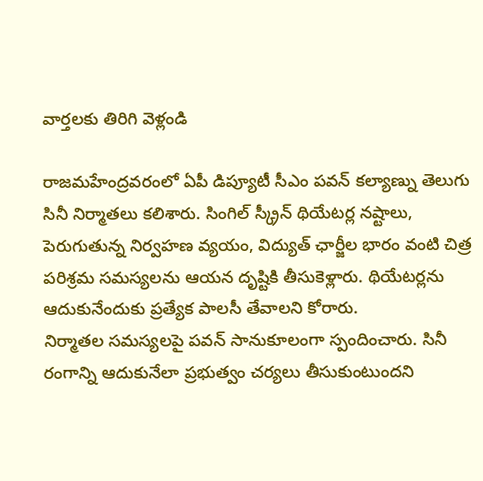వార్తలకు తిరిగి వెళ్లండి

రాజమహేంద్రవరంలో ఏపీ డిప్యూటీ సీఎం పవన్ కల్యాణ్ను తెలుగు సినీ నిర్మాతలు కలిశారు. సింగిల్ స్క్రీన్ థియేటర్ల నష్టాలు, పెరుగుతున్న నిర్వహణ వ్యయం, విద్యుత్ ఛార్జీల భారం వంటి చిత్ర పరిశ్రమ సమస్యలను ఆయన దృష్టికి తీసుకెళ్లారు. థియేటర్లను ఆదుకునేందుకు ప్రత్యేక పాలసీ తేవాలని కోరారు.
నిర్మాతల సమస్యలపై పవన్ సానుకూలంగా స్పందించారు. సినీ రంగాన్ని ఆదుకునేలా ప్రభుత్వం చర్యలు తీసుకుంటుందని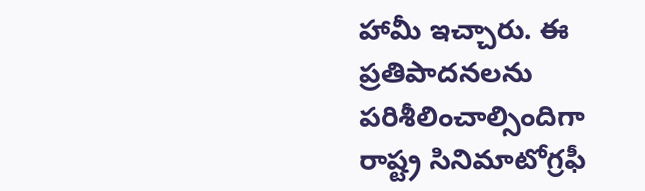హామీ ఇచ్చారు. ఈ ప్రతిపాదనలను పరిశీలించాల్సిందిగా రాష్ట్ర సినిమాటోగ్రఫీ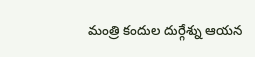మంత్రి కందుల దుర్గేశ్ను ఆయన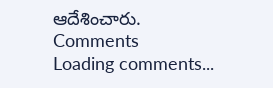ఆదేశించారు.
Comments
Loading comments...